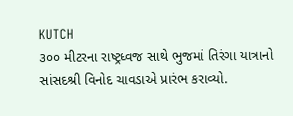KUTCH
૩૦૦ મીટરના રાષ્ટ્રધ્વજ સાથે ભુજમાં તિરંગા યાત્રાનો સાંસદશ્રી વિનોદ ચાવડાએ પ્રારંભ કરાવ્યો.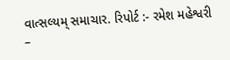વાત્સલ્યમ્ સમાચાર. રિપોર્ટ :- રમેશ મહેશ્વરી –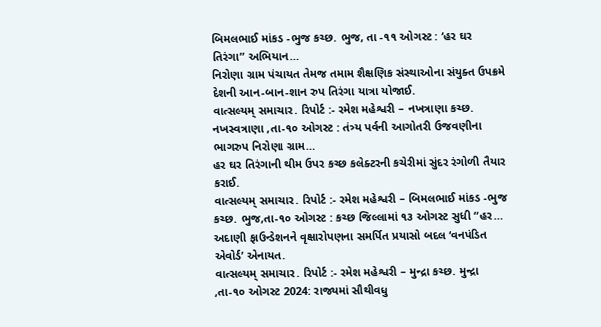બિમલભાઈ માંકડ -ભુજ કચ્છ. ભુજ, તા -૧૧ ઓગસ્ટ : ‘હર ઘર તિરંગા” અભિયાન…
નિરોણા ગ્રામ પંચાયત તેમજ તમામ શૈક્ષણિક સંસ્થાઓના સંયુક્ત ઉપક્રમે દેશની આન-બાન-શાન રુપ તિરંગા યાત્રા યોજાઈ.
વાત્સલ્યમ્ સમાચાર. રિપોર્ટ :- રમેશ મહેશ્વરી – નખત્રાણા કચ્છ. નખસ્વત્રાણા ,તા-૧૦ ઓગસ્ટ : તંત્ર્ય પર્વની આગોતરી ઉજવણીના ભાગરુપ નિરોણા ગ્રામ…
હર ઘર તિરંગાની થીમ ઉપર કચ્છ કલેક્ટરની કચેરીમાં સુંદર રંગોળી તૈયાર કરાઈ.
વાત્સલ્યમ્ સમાચાર. રિપોર્ટ :- રમેશ મહેશ્વરી – બિમલભાઈ માંકડ -ભુજ કચ્છ. ભુજ,તા-૧૦ ઓગસ્ટ : કચ્છ જિલ્લામાં ૧૩ ઓગસ્ટ સુધી “હર…
અદાણી ફાઉન્ડેશનને વૃક્ષારોપણના સમર્પિત પ્રયાસો બદલ ‘વનપંડિત એવોર્ડ’ એનાયત.
વાત્સલ્યમ્ સમાચાર. રિપોર્ટ :- રમેશ મહેશ્વરી – મુન્દ્રા કચ્છ. મુન્દ્રા ,તા-૧૦ ઓગસ્ટ 2024: રાજ્યમાં સૌથીવધુ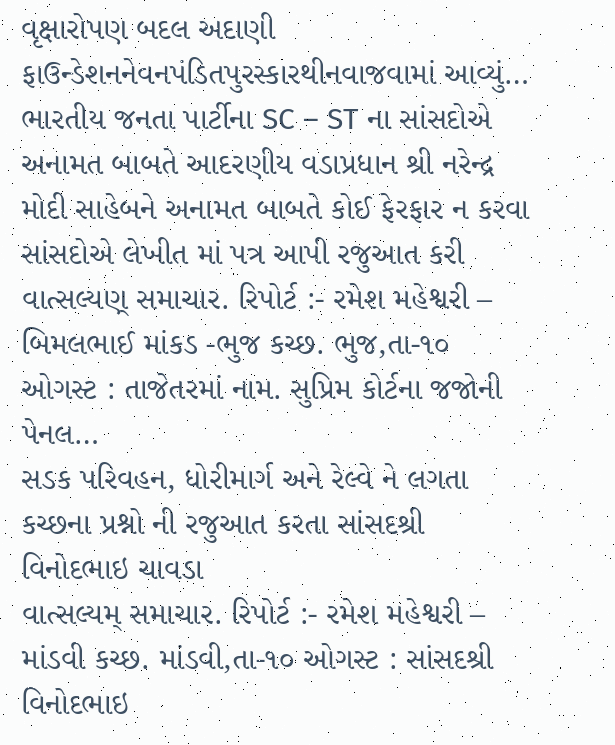વૃક્ષારોપણ બદલ અદાણી ફાઉન્ડેશનનેવનપંડિતપુરસ્કારથીનવાજવામાં આવ્યું…
ભારતીય જનતા પાર્ટીના SC – ST ના સાંસદોએ અનામત બાબતે આદરણીય વડાપ્રધાન શ્રી નરેન્દ્ર મોદી સાહેબને અનામત બાબતે કોઈ ફેરફાર ન કરવા સાંસદોએ લેખીત માં પત્ર આપી રજુઆત કરી
વાત્સલ્યણ્ સમાચાર. રિપોર્ટ :- રમેશ મહેશ્વરી – બિમલભાઈ માંકડ -ભુજ કચ્છ. ભુજ,તા-૧૦ ઓગસ્ટ : તાજેતરમાં નામ. સુપ્રિમ કોર્ટના જજોની પેનલ…
સડક પરિવહન, ધોરીમાર્ગ અને રેલ્વે ને લગતા કચ્છના પ્રશ્નો ની રજુઆત કરતા સાંસદશ્રી વિનોદભાઇ ચાવડા
વાત્સલ્યમ્ સમાચાર. રિપોર્ટ :- રમેશ મહેશ્વરી – માંડવી કચ્છ. માંડવી,તા-૧૦ ઓગસ્ટ : સાંસદશ્રી વિનોદભાઇ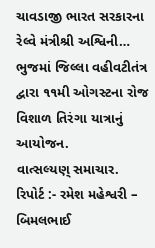ચાવડાજી ભારત સરકારના રેલ્વે મંત્રીશ્રી અશ્વિની…
ભુજમાં જિલ્લા વહીવટીતંત્ર દ્વારા ૧૧મી ઓગસ્ટના રોજ વિશાળ તિરંગા યાત્રાનું આયોજન.
વાત્સલ્યણ્ સમાચાર. રિપોર્ટ :- રમેશ મહેશ્વરી – બિમલભાઈ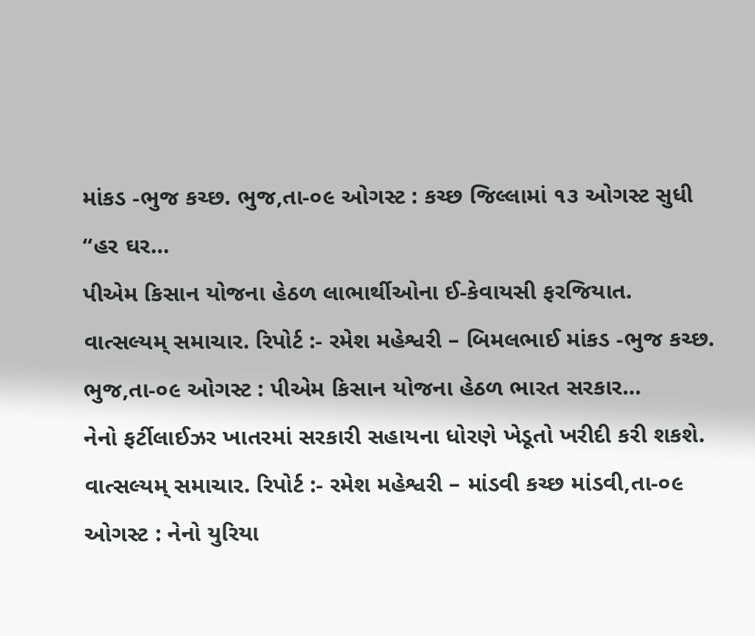માંકડ -ભુજ કચ્છ. ભુજ,તા-૦૯ ઓગસ્ટ : કચ્છ જિલ્લામાં ૧૩ ઓગસ્ટ સુધી “હર ઘર…
પીએમ કિસાન યોજના હેઠળ લાભાર્થીઓના ઈ-કેવાયસી ફરજિયાત.
વાત્સલ્યમ્ સમાચાર. રિપોર્ટ :- રમેશ મહેશ્વરી – બિમલભાઈ માંકડ -ભુજ કચ્છ. ભુજ,તા-૦૯ ઓગસ્ટ : પીએમ કિસાન યોજના હેઠળ ભારત સરકાર…
નેનો ફર્ટીલાઈઝર ખાતરમાં સરકારી સહાયના ધોરણે ખેડૂતો ખરીદી કરી શકશે.
વાત્સલ્યમ્ સમાચાર. રિપોર્ટ :- રમેશ મહેશ્વરી – માંડવી કચ્છ માંડવી,તા-૦૯ ઓગસ્ટ : નેનો યુરિયા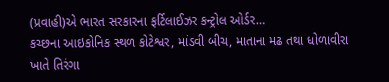(પ્રવાહી)એ ભારત સરકારના ફર્ટિલાઈઝર કન્ટ્રોલ ઓર્ડર…
કચ્છના આઇકોનિક સ્થળ કોટેશ્વર, માંડવી બીચ, માતાના મઢ તથા ધોળાવીરા ખાતે તિરંગા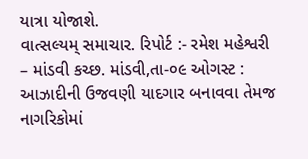યાત્રા યોજાશે.
વાત્સલ્યમ્ સમાચાર. રિપોર્ટ :- રમેશ મહેશ્વરી – માંડવી કચ્છ. માંડવી,તા-૦૯ ઓગસ્ટ : આઝાદીની ઉજવણી યાદગાર બનાવવા તેમજ નાગરિકોમાં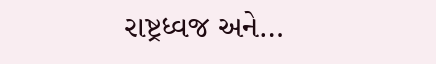રાષ્ટ્રધ્વજ અને…